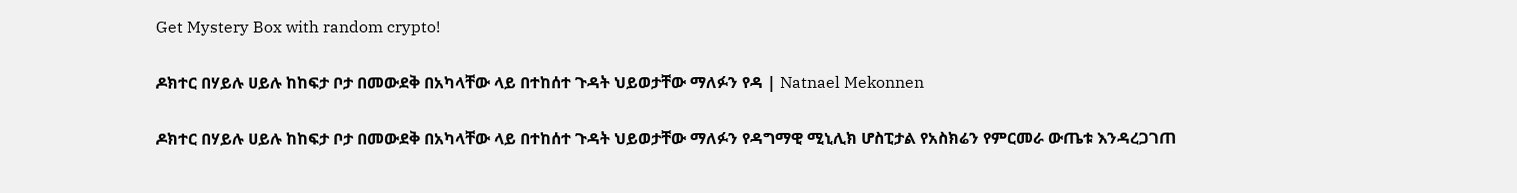Get Mystery Box with random crypto!

ዶክተር በሃይሉ ሀይሉ ከከፍታ ቦታ በመውደቅ በአካላቸው ላይ በተከሰተ ጉዳት ህይወታቸው ማለፉን የዳ | Natnael Mekonnen

ዶክተር በሃይሉ ሀይሉ ከከፍታ ቦታ በመውደቅ በአካላቸው ላይ በተከሰተ ጉዳት ህይወታቸው ማለፉን የዳግማዊ ሚኒሊክ ሆስፒታል የአስክሬን የምርመራ ውጤቱ እንዳረጋገጠ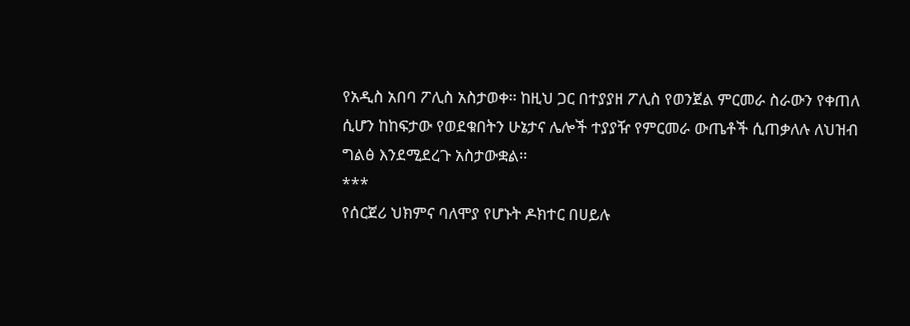የአዲስ አበባ ፖሊስ አስታወቀ፡፡ ከዚህ ጋር በተያያዘ ፖሊስ የወንጀል ምርመራ ስራውን የቀጠለ ሲሆን ከከፍታው የወደቁበትን ሁኔታና ሌሎች ተያያዥ የምርመራ ውጤቶች ሲጠቃለሉ ለህዝብ ግልፅ እንደሚደረጉ አስታውቋል፡፡
***
የሰርጀሪ ህክምና ባለሞያ የሆኑት ዶክተር በሀይሉ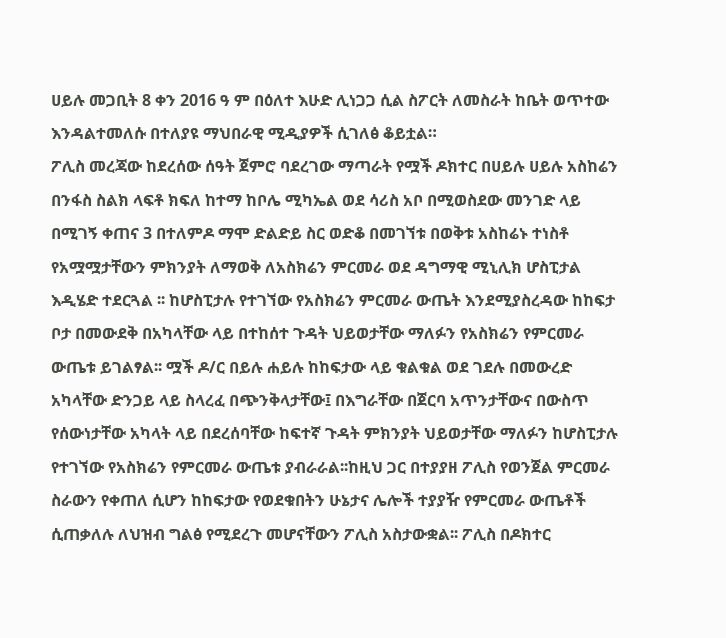ሀይሉ መጋቢት 8 ቀን 2016 ዓ ም በዕለተ እሁድ ሊነጋጋ ሲል ስፖርት ለመስራት ከቤት ወጥተው እንዳልተመለሱ በተለያዩ ማህበራዊ ሚዲያዎች ሲገለፅ ቆይቷል።
ፖሊስ መረጃው ከደረሰው ሰዓት ጀምሮ ባደረገው ማጣራት የሟች ዶክተር በሀይሉ ሀይሉ አስከሬን በንፋስ ስልክ ላፍቶ ክፍለ ከተማ ከቦሌ ሚካኤል ወደ ሳሪስ አቦ በሚወስደው መንገድ ላይ በሚገኝ ቀጠና 3 በተለምዶ ማሞ ድልድይ ስር ወድቆ በመገኘቱ በወቅቱ አስከሬኑ ተነስቶ የአሟሟታቸውን ምክንያት ለማወቅ ለአስክሬን ምርመራ ወደ ዳግማዊ ሚኒሊክ ሆስፒታል እዲሄድ ተደርጓል ፡፡ ከሆስፒታሉ የተገኘው የአስክሬን ምርመራ ውጤት እንደሚያስረዳው ከከፍታ ቦታ በመውደቅ በአካላቸው ላይ በተከሰተ ጉዳት ህይወታቸው ማለፉን የአስክሬን የምርመራ ውጤቱ ይገልፃል፡፡ ሟች ዶ/ር በይሉ ሐይሉ ከከፍታው ላይ ቁልቁል ወደ ገደሉ በመውረድ አካላቸው ድንጋይ ላይ ስላረፈ በጭንቅላታቸው፤ በእግራቸው በጀርባ አጥንታቸውና በውስጥ የሰውነታቸው አካላት ላይ በደረሰባቸው ከፍተኛ ጉዳት ምክንያት ህይወታቸው ማለፉን ከሆስፒታሉ የተገኘው የአስክሬን የምርመራ ውጤቱ ያብራራል፡፡ከዚህ ጋር በተያያዘ ፖሊስ የወንጀል ምርመራ ስራውን የቀጠለ ሲሆን ከከፍታው የወደቁበትን ሁኔታና ሌሎች ተያያዥ የምርመራ ውጤቶች ሲጠቃለሉ ለህዝብ ግልፅ የሚደረጉ መሆናቸውን ፖሊስ አስታውቋል፡፡ ፖሊስ በዶክተር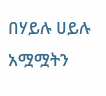በሃይሉ ሀይሉ አሟሟትን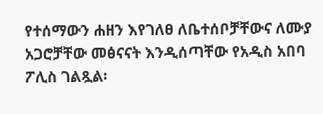የተሰማውን ሐዘን እየገለፀ ለቤተሰቦቻቸውና ለሙያ አጋሮቻቸው መፅናናት እንዲሰጣቸው የአዲስ አበባ ፖሊስ ገልጿል፡